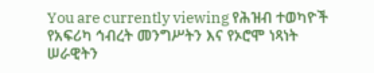You are currently viewing የሕዝብ ተወካዮች የአፍሪካ ኅብረት መንግሥትን እና የኦሮሞ ነጻነት ሠራዊትን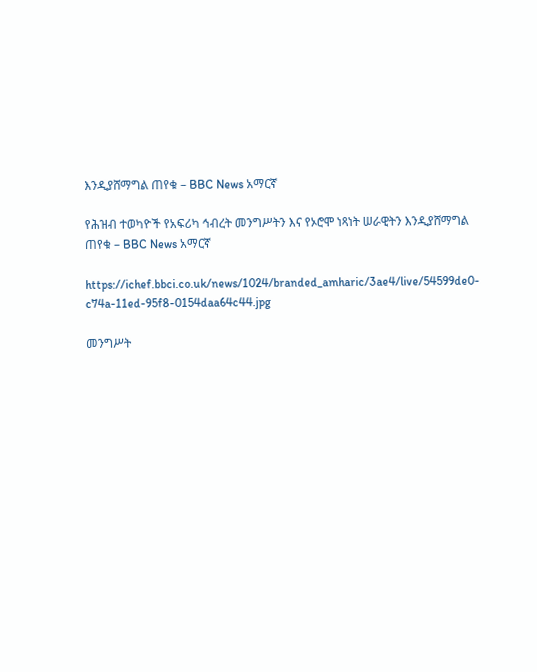እንዲያሸማግል ጠየቁ – BBC News አማርኛ

የሕዝብ ተወካዮች የአፍሪካ ኅብረት መንግሥትን እና የኦሮሞ ነጻነት ሠራዊትን እንዲያሸማግል ጠየቁ – BBC News አማርኛ

https://ichef.bbci.co.uk/news/1024/branded_amharic/3ae4/live/54599de0-c74a-11ed-95f8-0154daa64c44.jpg

መንግሥት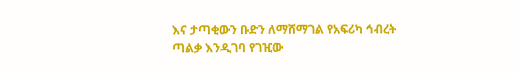እና ታጣቂውን ቡድን ለማሸማገል የአፍሪካ ኅብረት ጣልቃ እንዲገባ የገዢው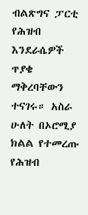ብልጽግና ፓርቲ የሕዝብ እንደራሴዎች ጥያቄ ማቅረባቸውን ተናገሩ። አስራ ሁለት በኦሮሚያ ክልል የተመረጡ የሕዝብ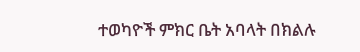ተወካዮች ምክር ቤት አባላት በክልሉ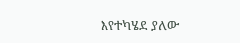እየተካሄደ ያለው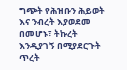ግጭት የሕዝቡን ሕይወት እና ንብረት እያወደመ በመሆኑ፣ ትኩረት እንዲያገኝ በሚያደርጉት ጥረት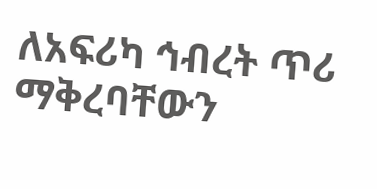ለአፍሪካ ኅብረት ጥሪ ማቅረባቸውን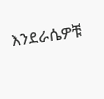እንደራሴዎቹ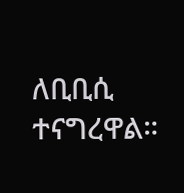ለቢቢሲ ተናግረዋል።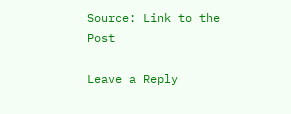Source: Link to the Post

Leave a Reply